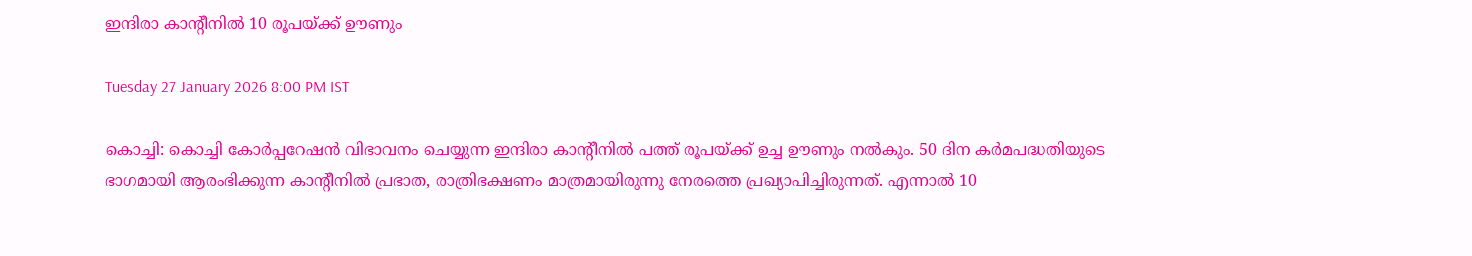ഇന്ദിരാ കാന്റീനിൽ 10 രൂപയ്ക്ക് ഊണും

Tuesday 27 January 2026 8:00 PM IST

കൊച്ചി: കൊച്ചി കോർപ്പറേഷൻ വിഭാവനം ചെയ്യുന്ന ഇന്ദിരാ കാന്റീനിൽ പത്ത് രൂപയ്ക്ക് ഉച്ച ഊണും നൽകും. 50 ദിന കർമപദ്ധതിയുടെ ഭാഗമായി ആരംഭിക്കുന്ന കാന്റീനിൽ പ്രഭാത, രാത്രിഭക്ഷണം മാത്രമായിരുന്നു നേരത്തെ പ്രഖ്യാപിച്ചിരുന്നത്. എന്നാൽ 10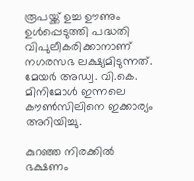രൂപയ്ക്ക് ഉച്ച ഊണും ഉൾപ്പെടുത്തി പദ്ധതി വിപുലീകരിക്കാനാണ് നഗരസഭ ലക്ഷ്യമിടുന്നത്. മേയർ അഡ്വ. വി.കെ. മിനിമോൾ ഇന്നലെ കൗൺസിലിനെ ഇക്കാര്യം അറിയിച്ചു.

കുറഞ്ഞ നിരക്കിൽ ഭക്ഷണം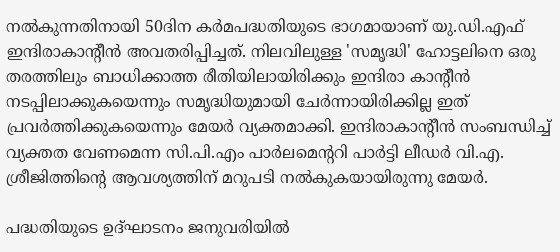നൽകുന്നതിനായി 50ദിന കർമപദ്ധതിയുടെ ഭാഗമായാണ് യു.ഡി.എഫ് ഇന്ദിരാകാന്റീൻ അവതരിപ്പിച്ചത്. നിലവിലുള്ള 'സമൃദ്ധി' ഹോട്ടലിനെ ഒരു തരത്തിലും ബാധിക്കാത്ത രീതിയിലായിരിക്കും ഇന്ദിരാ കാന്റീൻ നടപ്പിലാക്കുകയെന്നും സമൃദ്ധിയുമായി ചേർന്നായിരിക്കില്ല ഇത് പ്രവർത്തിക്കുകയെന്നും മേയർ വ്യക്തമാക്കി. ഇന്ദിരാകാന്റീൻ സംബന്ധിച്ച് വ്യക്തത വേണമെന്ന സി.പി.എം പാർലമെന്ററി പാർട്ടി ലീഡർ വി.എ. ശ്രീജിത്തിന്റെ ആവശ്യത്തിന് മറുപടി നൽകുകയായിരുന്നു മേയർ.

പദ്ധതിയുടെ ഉദ്ഘാടനം ജനുവരിയിൽ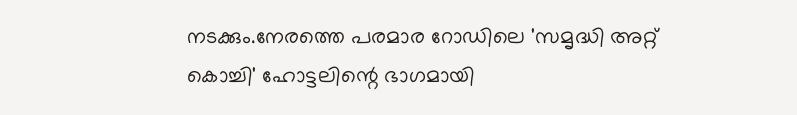നടക്കും.നേരത്തെ പരമാര റോഡിലെ 'സമൃദ്ധി അറ്റ് കൊച്ചി' ഹോട്ടലിന്റെ ഭാഗമായി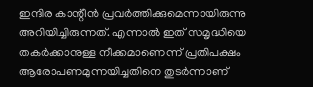ഇന്ദിര കാന്റീൻ പ്രവർത്തിക്കുമെന്നായിരുന്നു അറിയിച്ചിരുന്നത്. എന്നാൽ ഇത് സമൃദ്ധിയെ തകർക്കാനുള്ള നീക്കമാണെന്ന് പ്രതിപക്ഷം ആരോപണമുന്നയിച്ചതിനെ തുടർന്നാണ്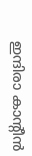ഇന്ദിരാ കാന്റീൻ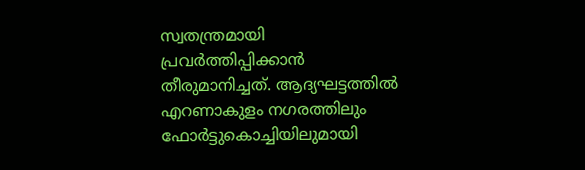സ്വതന്ത്രമായി പ്രവർത്തിപ്പിക്കാൻ തീരുമാനിച്ചത്. ആദ്യഘട്ടത്തിൽ എറണാകുളം നഗരത്തിലും ഫോർട്ടുകൊച്ചിയിലുമായി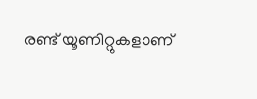രണ്ട് യൂണിറ്റുകളാണ്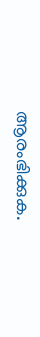ആരംഭിക്കുക.